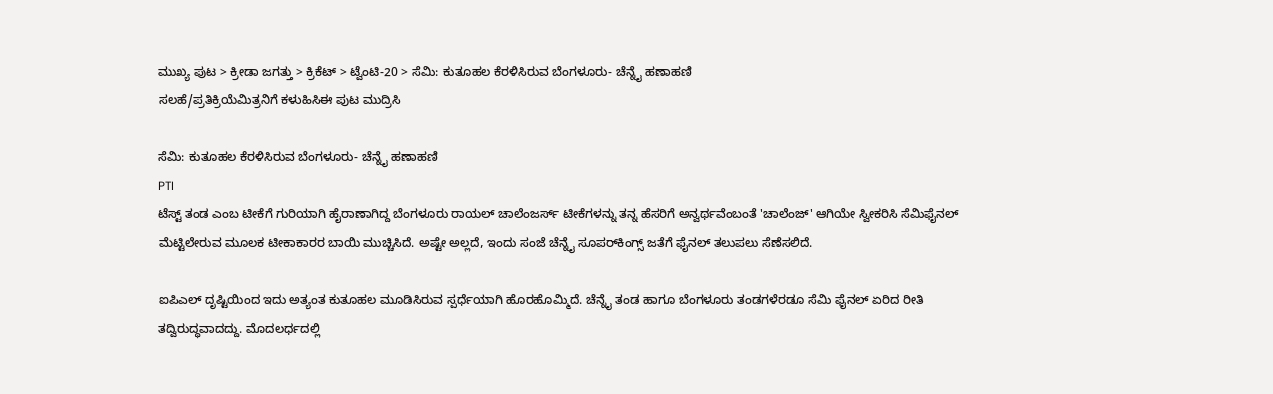ಮುಖ್ಯ ಪುಟ > ಕ್ರೀಡಾ ಜಗತ್ತು > ಕ್ರಿಕೆಟ್‌ > ಟ್ವೆಂಟಿ-20 > ಸೆಮಿ: ಕುತೂಹಲ ಕೆರಳಿಸಿರುವ ಬೆಂಗಳೂರು- ಚೆನ್ನೈ ಹಣಾಹಣಿ
ಸಲಹೆ/ಪ್ರತಿಕ್ರಿಯೆಮಿತ್ರನಿಗೆ ಕಳುಹಿಸಿಈ ಪುಟ ಮುದ್ರಿಸಿ

ಸೆಮಿ: ಕುತೂಹಲ ಕೆರಳಿಸಿರುವ ಬೆಂಗಳೂರು- ಚೆನ್ನೈ ಹಣಾಹಣಿ
PTI
ಟೆಸ್ಟ್ ತಂಡ ಎಂಬ ಟೀಕೆಗೆ ಗುರಿಯಾಗಿ ಹೈರಾಣಾಗಿದ್ದ ಬೆಂಗಳೂರು ರಾಯಲ್ ಚಾಲೆಂಜರ್ಸ್ ಟೀಕೆಗಳನ್ನು ತನ್ನ ಹೆಸರಿಗೆ ಅನ್ವರ್ಥವೆಂಬಂತೆ 'ಚಾಲೆಂಜ್' ಆಗಿಯೇ ಸ್ವೀಕರಿಸಿ ಸೆಮಿಫೈನಲ್ ಮೆಟ್ಟಿಲೇರುವ ಮೂಲಕ ಟೀಕಾಕಾರರ ಬಾಯಿ ಮುಚ್ಚಿಸಿದೆ. ಅಷ್ಟೇ ಅಲ್ಲದೆ, ಇಂದು ಸಂಜೆ ಚೆನ್ನೈ ಸೂಪರ್‌ಕಿಂಗ್ಸ್ ಜತೆಗೆ ಫೈನಲ್‌ ತಲುಪಲು ಸೆಣೆಸಲಿದೆ.

ಐಪಿಎಲ್ ದೃಷ್ಟಿಯಿಂದ ಇದು ಅತ್ಯಂತ ಕುತೂಹಲ ಮೂಡಿಸಿರುವ ಸ್ಪರ್ಧೆಯಾಗಿ ಹೊರಹೊಮ್ಮಿದೆ. ಚೆನ್ನೈ ತಂಡ ಹಾಗೂ ಬೆಂಗಳೂರು ತಂಡಗಳೆರಡೂ ಸೆಮಿ ಫೈನಲ್ ಏರಿದ ರೀತಿ ತದ್ವಿರುದ್ಧವಾದದ್ದು. ಮೊದಲರ್ಧದಲ್ಲಿ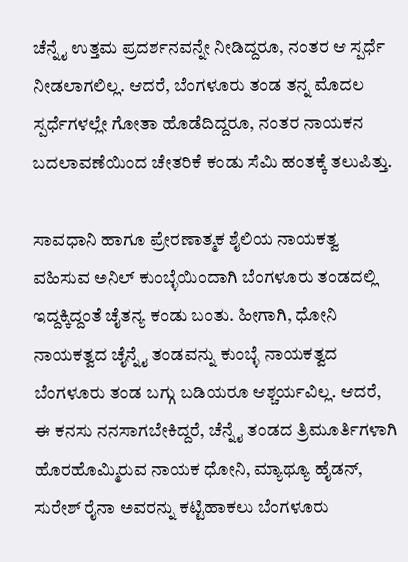ಚೆನ್ನೈ ಉತ್ತಮ ಪ್ರದರ್ಶನವನ್ನೇ ನೀಡಿದ್ದರೂ, ನಂತರ ಆ ಸ್ಪರ್ಧೆ ನೀಡಲಾಗಲಿಲ್ಲ. ಆದರೆ, ಬೆಂಗಳೂರು ತಂಡ ತನ್ನ ಮೊದಲ ಸ್ಪರ್ಧೆಗಳಲ್ಲೇ ಗೋತಾ ಹೊಡೆದಿದ್ದರೂ, ನಂತರ ನಾಯಕನ ಬದಲಾವಣೆಯಿಂದ ಚೇತರಿಕೆ ಕಂಡು ಸೆಮಿ ಹಂತಕ್ಕೆ ತಲುಪಿತ್ತು.

ಸಾವಧಾನಿ ಹಾಗೂ ಪ್ರೇರಣಾತ್ಮಕ ಶೈಲಿಯ ನಾಯಕತ್ವ ವಹಿಸುವ ಅನಿಲ್ ಕುಂಬ್ಳೆಯಿಂದಾಗಿ ಬೆಂಗಳೂರು ತಂಡದಲ್ಲಿ ಇದ್ದಕ್ಕಿದ್ದಂತೆ ಚೈತನ್ಯ ಕಂಡು ಬಂತು. ಹೀಗಾಗಿ, ಧೋನಿ ನಾಯಕತ್ವದ ಚೈನ್ನೈ ತಂಡವನ್ನು ಕುಂಬ್ಳೆ ನಾಯಕತ್ವದ ಬೆಂಗಳೂರು ತಂಡ ಬಗ್ಗು ಬಡಿಯರೂ ಆಶ್ಚರ್ಯವಿಲ್ಲ. ಆದರೆ, ಈ ಕನಸು ನನಸಾಗಬೇಕಿದ್ದರೆ, ಚೆನ್ನೈ ತಂಡದ ತ್ರಿಮೂರ್ತಿಗಳಾಗಿ ಹೊರಹೊಮ್ಮಿರುವ ನಾಯಕ ಧೋನಿ, ಮ್ಯಾಥ್ಯೂ ಹೈಡನ್, ಸುರೇಶ್ ರೈನಾ ಅವರನ್ನು ಕಟ್ಟಿಹಾಕಲು ಬೆಂಗಳೂರು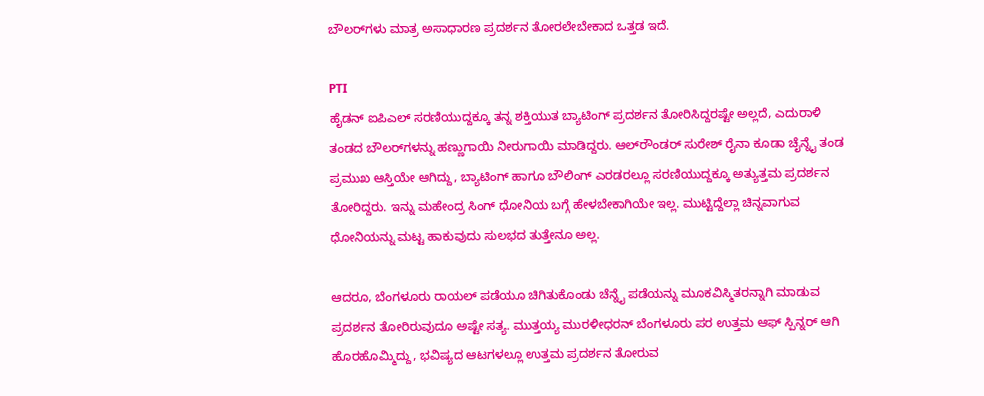ಬೌಲರ್‌ಗಳು ಮಾತ್ರ ಅಸಾಧಾರಣ ಪ್ರದರ್ಶನ ತೋರಲೇಬೇಕಾದ ಒತ್ತಡ ಇದೆ.

PTI
ಹೈಡನ್ ಐಪಿಎಲ್ ಸರಣಿಯುದ್ದಕ್ಕೂ ತನ್ನ ಶಕ್ತಿಯುತ ಬ್ಯಾಟಿಂಗ್ ಪ್ರದರ್ಶನ ತೋರಿಸಿದ್ದರಷ್ಟೇ ಅಲ್ಲದೆ, ಎದುರಾಳಿ ತಂಡದ ಬೌಲರ್‌ಗಳನ್ನು ಹಣ್ಣುಗಾಯಿ ನೀರುಗಾಯಿ ಮಾಡಿದ್ದರು. ಆಲ್‌ರೌಂಡರ್ ಸುರೇಶ್ ರೈನಾ ಕೂಡಾ ಚೈನ್ನೈ ತಂಡ ಪ್ರಮುಖ ಆಸ್ತಿಯೇ ಆಗಿದ್ದು, ಬ್ಯಾಟಿಂಗ್ ಹಾಗೂ ಬೌಲಿಂಗ್ ಎರಡರಲ್ಲೂ ಸರಣಿಯುದ್ದಕ್ಕೂ ಅತ್ಯುತ್ತಮ ಪ್ರದರ್ಶನ ತೋರಿದ್ದರು. ಇನ್ನು ಮಹೇಂದ್ರ ಸಿಂಗ್ ಧೋನಿಯ ಬಗ್ಗೆ ಹೇಳಬೇಕಾಗಿಯೇ ಇಲ್ಲ. ಮುಟ್ಟಿದ್ದೆಲ್ಲಾ ಚಿನ್ನವಾಗುವ ಧೋನಿಯನ್ನು ಮಟ್ಟ ಹಾಕುವುದು ಸುಲಭದ ತುತ್ತೇನೂ ಅಲ್ಲ.

ಆದರೂ, ಬೆಂಗಳೂರು ರಾಯಲ್ ಪಡೆಯೂ ಚಿಗಿತುಕೊಂಡು ಚೆನ್ನೈ ಪಡೆಯನ್ನು ಮೂಕವಿಸ್ಮಿತರನ್ನಾಗಿ ಮಾಡುವ ಪ್ರದರ್ಶನ ತೋರಿರುವುದೂ ಅಷ್ಟೇ ಸತ್ಯ. ಮುತ್ತಯ್ಯ ಮುರಳೀಧರನ್ ಬೆಂಗಳೂರು ಪರ ಉತ್ತಮ ಆಫ್ ಸ್ಪಿನ್ನರ್ ಆಗಿ ಹೊರಹೊಮ್ಮಿದ್ದು, ಭವಿಷ್ಯದ ಆಟಗಳಲ್ಲೂ ಉತ್ತಮ ಪ್ರದರ್ಶನ ತೋರುವ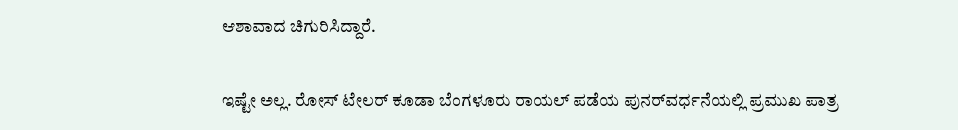ಆಶಾವಾದ ಚಿಗುರಿಸಿದ್ದಾರೆ.

ಇಷ್ಟೇ ಅಲ್ಲ. ರೋಸ್ ಟೇಲರ್ ಕೂಡಾ ಬೆಂಗಳೂರು ರಾಯಲ್ ಪಡೆಯ ಪುನರ್‌ವರ್ಧನೆಯಲ್ಲಿ ಪ್ರಮುಖ ಪಾತ್ರ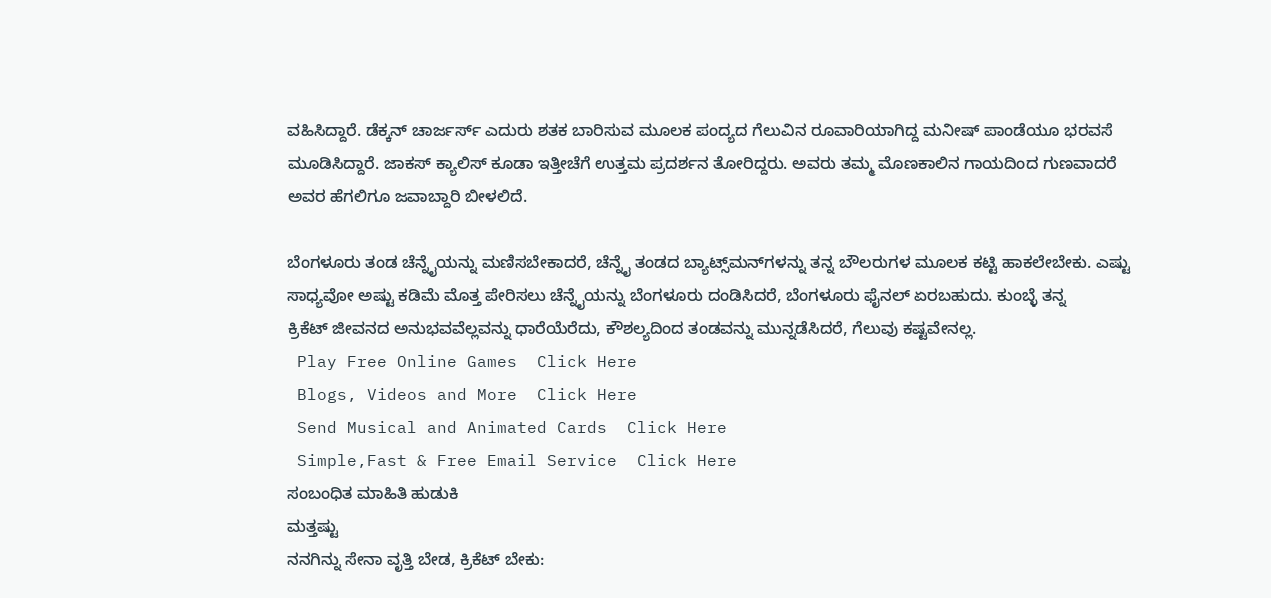ವಹಿಸಿದ್ದಾರೆ. ಡೆಕ್ಕನ್ ಚಾರ್ಜರ್ಸ್ ಎದುರು ಶತಕ ಬಾರಿಸುವ ಮೂಲಕ ಪಂದ್ಯದ ಗೆಲುವಿನ ರೂವಾರಿಯಾಗಿದ್ದ ಮನೀಷ್ ಪಾಂಡೆಯೂ ಭರವಸೆ ಮೂಡಿಸಿದ್ದಾರೆ. ಜಾಕಸ್ ಕ್ಯಾಲಿಸ್ ಕೂಡಾ ಇತ್ತೀಚೆಗೆ ಉತ್ತಮ ಪ್ರದರ್ಶನ ತೋರಿದ್ದರು. ಅವರು ತಮ್ಮ ಮೊಣಕಾಲಿನ ಗಾಯದಿಂದ ಗುಣವಾದರೆ ಅವರ ಹೆಗಲಿಗೂ ಜವಾಬ್ದಾರಿ ಬೀಳಲಿದೆ.

ಬೆಂಗಳೂರು ತಂಡ ಚೆನ್ನೈಯನ್ನು ಮಣಿಸಬೇಕಾದರೆ, ಚೆನ್ನೈ ತಂಡದ ಬ್ಯಾಟ್ಸ್‌ಮನ್‌ಗಳನ್ನು ತನ್ನ ಬೌಲರುಗಳ ಮೂಲಕ ಕಟ್ಟಿ ಹಾಕಲೇಬೇಕು. ಎಷ್ಟು ಸಾಧ್ಯವೋ ಅಷ್ಟು ಕಡಿಮೆ ಮೊತ್ತ ಪೇರಿಸಲು ಚೆನ್ನೈಯನ್ನು ಬೆಂಗಳೂರು ದಂಡಿಸಿದರೆ, ಬೆಂಗಳೂರು ಫೈನಲ್ ಏರಬಹುದು. ಕುಂಬ್ಳೆ ತನ್ನ ಕ್ರಿಕೆಟ್ ‌ಜೀವನದ ಅನುಭವವೆಲ್ಲವನ್ನು ಧಾರೆಯೆರೆದು, ಕೌಶಲ್ಯದಿಂದ ತಂಡವನ್ನು ಮುನ್ನಡೆಸಿದರೆ, ಗೆಲುವು ಕಷ್ಟವೇನಲ್ಲ.
 Play Free Online Games  Click Here
 Blogs, Videos and More  Click Here
 Send Musical and Animated Cards  Click Here
 Simple,Fast & Free Email Service  Click Here
ಸಂಬಂಧಿತ ಮಾಹಿತಿ ಹುಡುಕಿ
ಮತ್ತಷ್ಟು
ನನಗಿನ್ನು ಸೇನಾ ವೃತ್ತಿ ಬೇಡ, ಕ್ರಿಕೆಟ್ ಬೇಕು: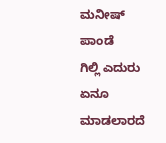ಮನೀಷ್ ಪಾಂಡೆ
ಗಿಲ್ಲಿ ಎದುರು ಏನೂ ಮಾಡಲಾರದೆ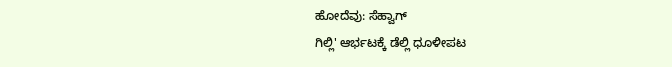ಹೋದೆವು: ಸೆಹ್ವಾಗ್
ಗಿಲ್ಲಿ' ಆರ್ಭಟಕ್ಕೆ ಡೆಲ್ಲಿ ಧೂಳೀಪಟ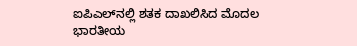ಐಪಿಎಲ್‌ನಲ್ಲಿ ಶತಕ ದಾಖಲಿಸಿದ ಮೊದಲ ಭಾರತೀಯ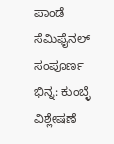ಪಾಂಡೆ
ಸೆಮಿಫೈನಲ್ ಸಂಪೂರ್ಣ ಭಿನ್ನ: ಕುಂಬ್ಳೆ ವಿಶ್ಲೇಷಣೆ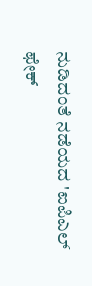ನುಡಿದಂತೆ ನಡೆಯದ 'ಐಪಿಎಲ್ ಫೇಕ್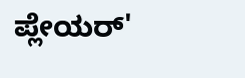ಪ್ಲೇಯರ್'